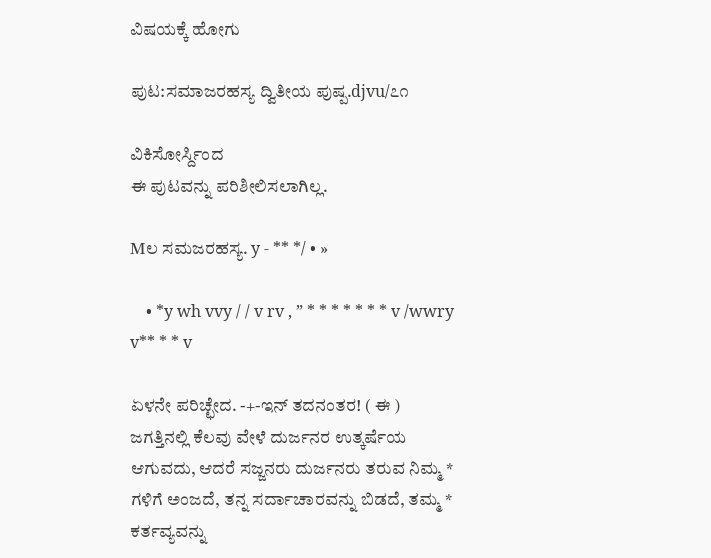ವಿಷಯಕ್ಕೆ ಹೋಗು

ಪುಟ:ಸಮಾಜರಹಸ್ಯ ದ್ವಿತೀಯ ಪುಷ್ಪ.djvu/೭೧

ವಿಕಿಸೋರ್ಸ್ದಿಂದ
ಈ ಪುಟವನ್ನು ಪರಿಶೀಲಿಸಲಾಗಿಲ್ಲ.

Mಲ ಸಮಜರಹಸ್ಯ. y - ** */ • »

    • *y wh vvy / / v rv , ” * * * * * * * v /wwry v** * * v

ಏಳನೇ ಪರಿಚ್ಛೇದ. -+-ಇನ್ ತದನಂತರ! ( ಈ ) ಜಗತ್ತಿನಲ್ಲಿ ಕೆಲವು ವೇಳೆ ದುರ್ಜನರ ಉತ್ಕರ್ಷೆಯ ಆಗುವದು, ಆದರೆ ಸಜ್ಜನರು ದುರ್ಜನರು ತರುವ ನಿಮ್ಮ * ಗಳಿಗೆ ಅಂಜದೆ, ತನ್ನ ಸರ್ದಾಚಾರವನ್ನು ಬಿಡದೆ, ತಮ್ಮ * ಕರ್ತವ್ಯವನ್ನು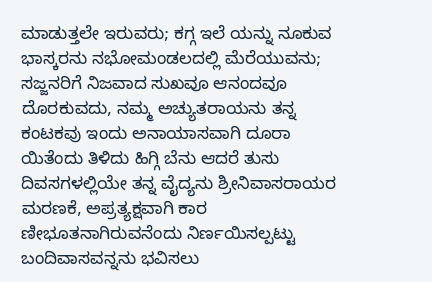ಮಾಡುತ್ತಲೇ ಇರುವರು; ಕಗ್ಗ ಇಲೆ ಯನ್ನು ನೂಕುವ ಭಾಸ್ಕರನು ನಭೋಮಂಡಲದಲ್ಲಿ ಮೆರೆಯುವನು; ಸಜ್ಜನರಿಗೆ ನಿಜವಾದ ಸುಖವೂ ಆನಂದವೂ ದೊರಕುವದು, ನಮ್ಮ ಅಚ್ಯುತರಾಯನು ತನ್ನ ಕಂಟಕವು ಇಂದು ಅನಾಯಾಸವಾಗಿ ದೂರಾ ಯಿತೆಂದು ತಿಳಿದು ಹಿಗ್ಗಿ ಬೆನು ಆದರೆ ತುಸು ದಿವಸಗಳಲ್ಲಿಯೇ ತನ್ನ ವೈದ್ಯನು ಶ್ರೀನಿವಾಸರಾಯರ ಮರಣಕೆ, ಅಪ್ರತ್ಯಕ್ಷವಾಗಿ ಕಾರ ಣೀಭೂತನಾಗಿರುವನೆಂದು ನಿರ್ಣಯಿಸಲ್ಪಟ್ಟು ಬಂದಿವಾಸವನ್ನನು ಭವಿಸಲು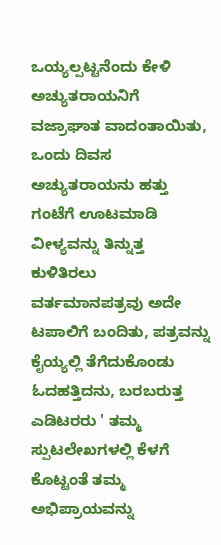ಒಯ್ಯಲ್ಪಟ್ಟನೆಂದು ಕೇಳಿ ಅಚ್ಯುತರಾಯನಿಗೆ ವಜ್ರಾಘಾತ ವಾದಂತಾಯಿತು, ಒಂದು ದಿವಸ ಅಚ್ಯುತರಾಯನು ಹತ್ತು ಗಂಟೆಗೆ ಊಟಮಾಡಿ ವೀಳ್ಯವನ್ನು ತಿನ್ನುತ್ತ ಕುಳಿತಿರಲು ವರ್ತಮಾನಪತ್ರವು ಅದೇ ಟಪಾಲಿಗೆ ಬಂದಿತು, ಪತ್ರವನ್ನು ಕೈಯ್ಯಲ್ಲಿ ತೆಗೆದುಕೊಂಡು ಓದಹತ್ತಿದನು, ಬರಬರುತ್ತ ಎಡಿಟರರು ' ತಮ್ಮ ಸ್ಪುಟಲೇಖಗಳಲ್ಲಿ ಕೆಳಗೆ ಕೊಟ್ಟಂತೆ ತಮ್ಮ ಅಭಿಪ್ರಾಯವನ್ನು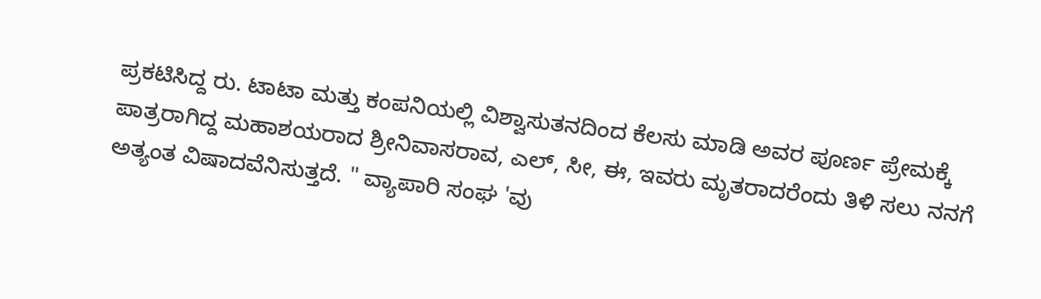ಪ್ರಕಟಿಸಿದ್ದ ರು. ಟಾಟಾ ಮತ್ತು ಕಂಪನಿಯಲ್ಲಿ ವಿಶ್ವಾಸುತನದಿಂದ ಕೆಲಸು ಮಾಡಿ ಅವರ ಪೂರ್ಣ ಪ್ರೇಮಕ್ಕೆ ಪಾತ್ರರಾಗಿದ್ದ ಮಹಾಶಯರಾದ ಶ್ರೀನಿವಾಸರಾವ, ಎಲ್, ಸೀ, ಈ, ಇವರು ಮೃತರಾದರೆಂದು ತಿಳಿ ಸಲು ನನಗೆ ಅತ್ಯಂತ ವಿಷಾದವೆನಿಸುತ್ತದೆ. " ವ್ಯಾಪಾರಿ ಸಂಘ 'ವು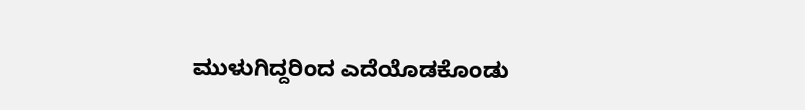ಮುಳುಗಿದ್ದರಿಂದ ಎದೆಯೊಡಕೊಂಡು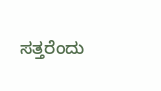ಸತ್ತರೆಂದು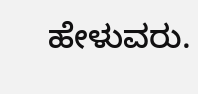ಹೇಳುವರು.